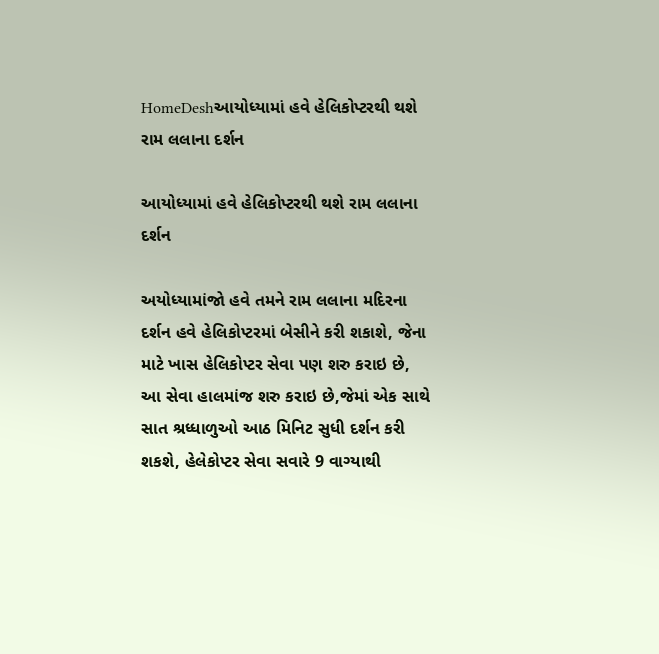HomeDeshઆયોધ્યામાં હવે હેલિકોપ્ટરથી થશે રામ લલાના દર્શન

આયોધ્યામાં હવે હેલિકોપ્ટરથી થશે રામ લલાના દર્શન

અયોધ્યામાંજો હવે તમને રામ લલાના મદિરના દર્શન હવે હેલિકોપ્ટરમાં બેસીને કરી શકાશે, જેના માટે ખાસ હેલિકોપ્ટર સેવા પણ શરુ કરાઇ છે, આ સેવા હાલમાંજ શરુ કરાઇ છે,જેમાં એક સાથે સાત શ્રધ્ધાળુઓ આઠ મિનિટ સુધી દર્શન કરી શકશે, હેલેકોપ્ટર સેવા સવારે 9 વાગ્યાથી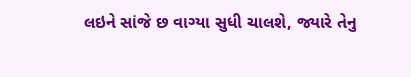લઇને સાંજે છ વાગ્યા સુધી ચાલશે, જ્યારે તેનુ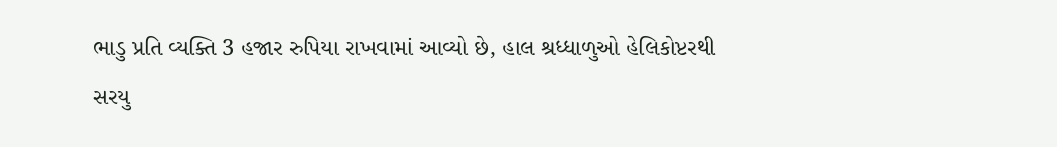ભાડુ પ્રતિ વ્યક્તિ 3 હજાર રુપિયા રાખવામાં આવ્યો છે, હાલ શ્રધ્ધાળુઓ હેલિકોપ્ટરથી સરયુ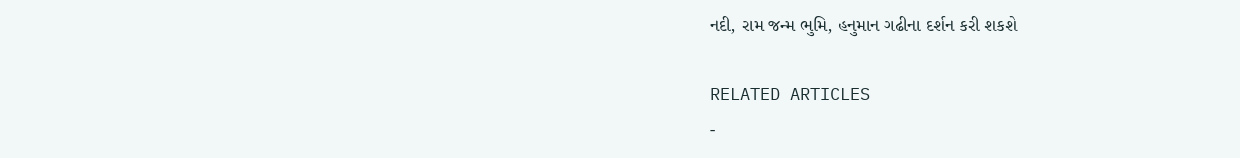નદી, રામ જન્મ ભુમિ, હનુમાન ગઢીના દર્શન કરી શકશે

RELATED ARTICLES
-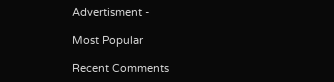Advertisment -

Most Popular

Recent Comments